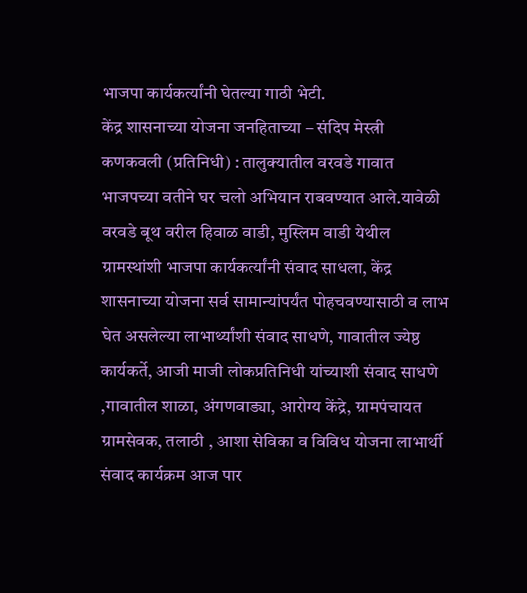भाजपा कार्यकर्त्यांनी घेतल्या गाठी भेटी.
केंद्र शासनाच्या योजना जनहिताच्या – संदिप मेस्त्री
कणकवली (प्रतिनिधी) : तालुक्यातील वरवडे गावात भाजपच्या वतीने घर चलो अभियान राबवण्यात आले.यावेळी वरवडे बूथ वरील हिवाळ वाडी, मुस्लिम वाडी येथील ग्रामस्थांशी भाजपा कार्यकर्त्यांनी संवाद साधला, केंद्र शासनाच्या योजना सर्व सामान्यांपर्यंत पोहचवण्यासाठी व लाभ घेत असलेल्या लाभार्थ्यांशी संवाद साधणे, गावातील ज्येष्ठ कार्यकर्ते, आजी माजी लोकप्रतिनिधी यांच्याशी संवाद साधणे ,गावातील शाळा, अंगणवाड्या, आरोग्य केंद्रे, ग्रामपंचायत ग्रामसेवक, तलाठी , आशा सेविका व विविध योजना लाभार्थी संवाद कार्यक्रम आज पार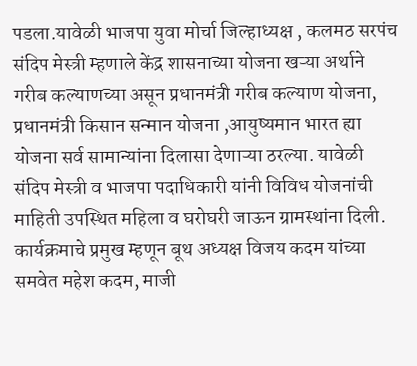पडला.यावेळी भाजपा युवा मोर्चा जिल्हाध्यक्ष , कलमठ सरपंच संदिप मेस्त्री म्हणाले केंद्र शासनाच्या योजना खऱ्या अर्थाने गरीब कल्याणच्या असून प्रधानमंत्री गरीब कल्याण योजना, प्रधानमंत्री किसान सन्मान योजना ,आयुष्यमान भारत ह्या योजना सर्व सामान्यांना दिलासा देणाऱ्या ठरल्या. यावेळी संदिप मेस्त्री व भाजपा पदाधिकारी यांनी विविध योजनांची माहिती उपस्थित महिला व घरोघरी जाऊन ग्रामस्थांना दिली. कार्यक्रमाचे प्रमुख म्हणून बूथ अध्यक्ष विजय कदम यांच्या समवेत महेश कदम, माजी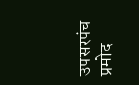उपसरपंच प्रमोद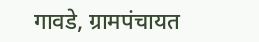गावडे, ग्रामपंचायत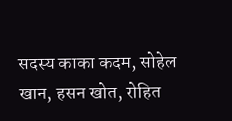सदस्य काका कदम, सोहेल खान, हसन खोत, रोहित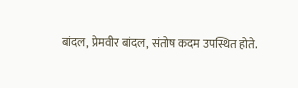बांदल, प्रेमवीर बांदल, संतोष कदम उपस्थित होते.